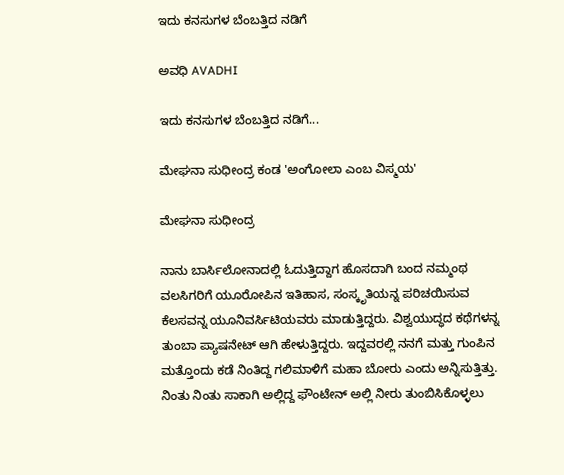ಇದು ಕನಸುಗಳ ಬೆಂಬತ್ತಿದ ನಡಿಗೆ‍

ಅವಧಿ AVADHI

ಇದು ಕನಸುಗಳ ಬೆಂಬತ್ತಿದ ನಡಿಗೆ...

ಮೇಘನಾ ಸುಧೀಂದ್ರ ಕಂಡ 'ಅಂಗೋಲಾ ಎಂಬ ವಿಸ್ಮಯ'

ಮೇಘನಾ ಸುಧೀಂದ್ರ

ನಾನು ಬಾರ್ಸಿಲೋನಾದಲ್ಲಿ ಓದುತ್ತಿದ್ದಾಗ ಹೊಸದಾಗಿ ಬಂದ ನಮ್ಮಂಥ ವಲಸಿಗರಿಗೆ ಯೂರೋಪಿನ ಇತಿಹಾಸ, ಸಂಸ್ಕೃತಿಯನ್ನ ಪರಿಚಯಿಸುವ ಕೆಲಸವನ್ನ ಯೂನಿವರ್ಸಿಟಿಯವರು ಮಾಡುತ್ತಿದ್ದರು. ವಿಶ್ವಯುದ್ಧದ ಕಥೆಗಳನ್ನ ತುಂಬಾ ಪ್ಯಾಷನೇಟ್ ಆಗಿ ಹೇಳುತ್ತಿದ್ದರು. ಇದ್ದವರಲ್ಲಿ ನನಗೆ ಮತ್ತು ಗುಂಪಿನ ಮತ್ತೊಂದು ಕಡೆ ನಿಂತಿದ್ದ ಗಲಿಮಾಳಿಗೆ ಮಹಾ ಬೋರು ಎಂದು ಅನ್ನಿಸುತ್ತಿತ್ತು.
ನಿಂತು ನಿಂತು ಸಾಕಾಗಿ ಅಲ್ಲಿದ್ದ ಫೌಂಟೇನ್ ಅಲ್ಲಿ ನೀರು ತುಂಬಿಸಿಕೊಳ್ಳಲು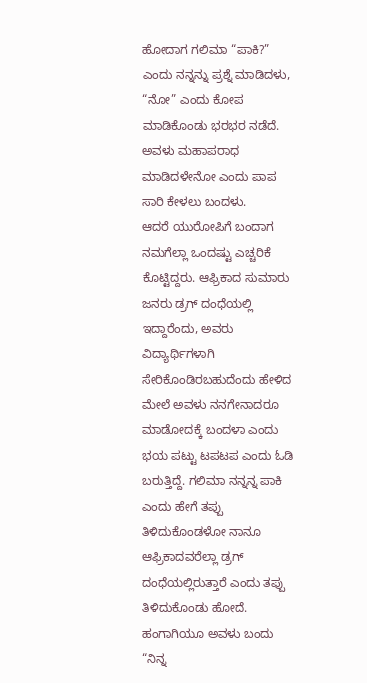ಹೋದಾಗ ಗಲಿಮಾ “ಪಾಕಿ?” ಎಂದು ನನ್ನನ್ನು ಪ್ರಶ್ನೆ ಮಾಡಿದಳು, “ನೋ” ಎಂದು ಕೋಪ ಮಾಡಿಕೊಂಡು ಭರಭರ ನಡೆದೆ. ಅವಳು ಮಹಾಪರಾಧ ಮಾಡಿದಳೇನೋ ಎಂದು ಪಾಪ ಸಾರಿ ಕೇಳಲು ಬಂದಳು.
ಆದರೆ ಯುರೋಪಿಗೆ ಬಂದಾಗ ನಮಗೆಲ್ಲಾ ಒಂದಷ್ಟು ಎಚ್ಚರಿಕೆ ಕೊಟ್ಟಿದ್ದರು. ಆಫ್ರಿಕಾದ ಸುಮಾರು ಜನರು ಡ್ರಗ್ ದಂಧೆಯಲ್ಲಿ ಇದ್ದಾರೆಂದು, ಅವರು ವಿದ್ಯಾರ್ಥಿಗಳಾಗಿ ಸೇರಿಕೊಂಡಿರಬಹುದೆಂದು ಹೇಳಿದ ಮೇಲೆ ಅವಳು ನನಗೇನಾದರೂ ಮಾಡೋದಕ್ಕೆ ಬಂದಳಾ ಎಂದು ಭಯ ಪಟ್ಟು ಟಪಟಪ ಎಂದು ಓಡಿ ಬರುತ್ತಿದ್ದೆ. ಗಲಿಮಾ ನನ್ನನ್ನ ಪಾಕಿ ಎಂದು ಹೇಗೆ ತಪ್ಪು ತಿಳಿದುಕೊಂಡಳೋ ನಾನೂ ಆಫ್ರಿಕಾದವರೆಲ್ಲಾ ಡ್ರಗ್ ದಂಧೆಯಲ್ಲಿರುತ್ತಾರೆ ಎಂದು ತಪ್ಪು ತಿಳಿದುಕೊಂಡು ಹೋದೆ. ಹಂಗಾಗಿಯೂ ಅವಳು ಬಂದು “ನಿನ್ನ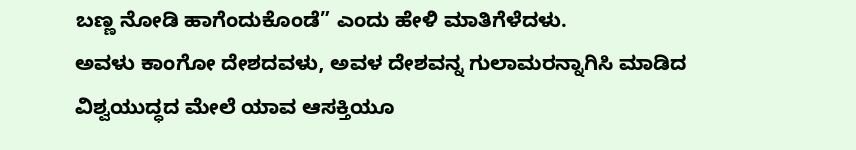ಬಣ್ಣ ನೋಡಿ ಹಾಗೆಂದುಕೊಂಡೆ” ಎಂದು ಹೇಳಿ ಮಾತಿಗೆಳೆದಳು.
ಅವಳು ಕಾಂಗೋ ದೇಶದವಳು, ಅವಳ ದೇಶವನ್ನ ಗುಲಾಮರನ್ನಾಗಿಸಿ ಮಾಡಿದ ವಿಶ್ವಯುದ್ಧದ ಮೇಲೆ ಯಾವ ಆಸಕ್ತಿಯೂ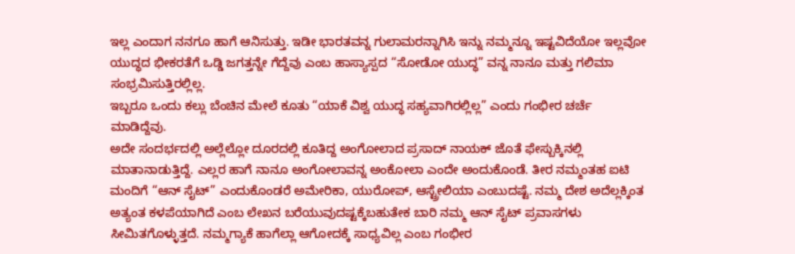ಇಲ್ಲ ಎಂದಾಗ ನನಗೂ ಹಾಗೆ ಆನಿಸುತ್ತು. ಇಡೀ ಭಾರತವನ್ನ ಗುಲಾಮರನ್ನಾಗಿಸಿ ಇನ್ನು ನಮ್ಮನ್ನೂ ಇಷ್ಟವಿದೆಯೋ ಇಲ್ಲವೋ ಯುದ್ಧದ ಭೀಕರತೆಗೆ ಒಡ್ಡಿ ಜಗತ್ತನ್ನೇ ಗೆದ್ದೆವು ಎಂಬ ಹಾಸ್ಯಾಸ್ಪದ “ಸೋಡೋ ಯುದ್ಧ” ವನ್ನ ನಾನೂ ಮತ್ತು ಗಲಿಮಾ ಸಂಭ್ರಮಿಸುತ್ತಿರಲ್ಲಿಲ್ಲ.
ಇಬ್ಬರೂ ಒಂದು ಕಲ್ಲು ಬೆಂಚಿನ ಮೇಲೆ ಕೂತು “ಯಾಕೆ ವಿಶ್ವ ಯುದ್ಧ ಸಹ್ಯವಾಗಿರಲ್ಲಿಲ್ಲ” ಎಂದು ಗಂಭೀರ ಚರ್ಚೆ ಮಾಡಿದ್ದೆವು.
ಅದೇ ಸಂದರ್ಭದಲ್ಲಿ ಅಲ್ಲೆಲ್ಲೋ ದೂರದಲ್ಲಿ ಕೂತಿದ್ದ ಅಂಗೋಲಾದ ಪ್ರಸಾದ್ ನಾಯಕ್ ಜೊತೆ ಫೇಸ್ಬುಕ್ಕಿನಲ್ಲಿ ಮಾತಾನಾಡುತ್ತಿದ್ದೆ. ಎಲ್ಲರ ಹಾಗೆ ನಾನೂ ಅಂಗೋಲಾವನ್ನ ಅಂಕೋಲಾ ಎಂದೇ ಅಂದುಕೊಂಡೆ. ತೀರ ನಮ್ಮಂತಹ ಐಟಿ ಮಂದಿಗೆ “ಆನ್ ಸೈಟ್” ಎಂದುಕೊಂಡರೆ ಅಮೇರಿಕಾ, ಯುರೋಪ್, ಆಸ್ಟ್ರೇಲಿಯಾ ಎಂಬುದಷ್ಟೆ. ನಮ್ಮ ದೇಶ ಅದೆಲ್ಲಕ್ಕಿಂತ ಅತ್ಯಂತ ಕಳಪೆಯಾಗಿದೆ ಎಂಬ ಲೇಖನ ಬರೆಯುವುದಷ್ಟಕ್ಕೆಬಹುತೇಕ ಬಾರಿ ನಮ್ಮ ಆನ್ ಸೈಟ್ ಪ್ರವಾಸಗಳು ಸೀಮಿತಗೊಳ್ಳುತ್ತದೆ. ನಮ್ಮಗ್ಯಾಕೆ ಹಾಗೆಲ್ಲಾ ಆಗೋದಕ್ಕೆ ಸಾಧ್ಯವಿಲ್ಲ ಎಂಬ ಗಂಭೀರ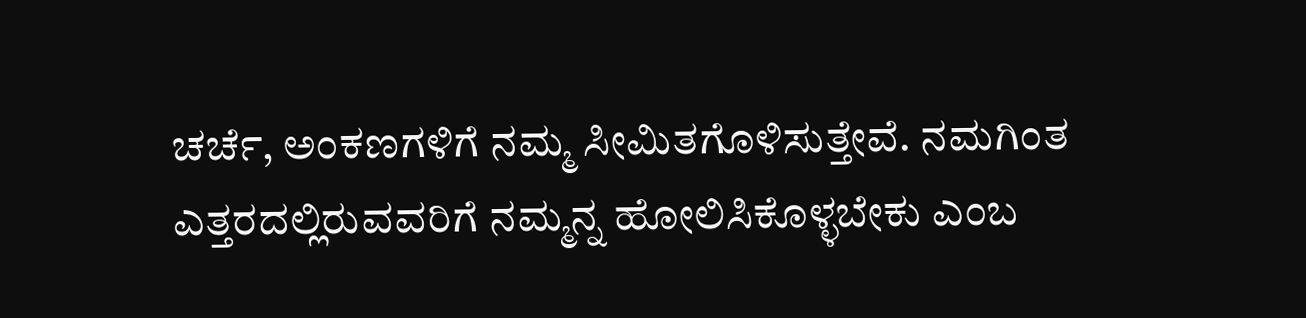ಚರ್ಚೆ, ಅಂಕಣಗಳಿಗೆ ನಮ್ಮ ಸೀಮಿತಗೊಳಿಸುತ್ತೇವೆ. ನಮಗಿಂತ ಎತ್ತರದಲ್ಲಿರುವವರಿಗೆ ನಮ್ಮನ್ನ ಹೋಲಿಸಿಕೊಳ್ಳಬೇಕು ಎಂಬ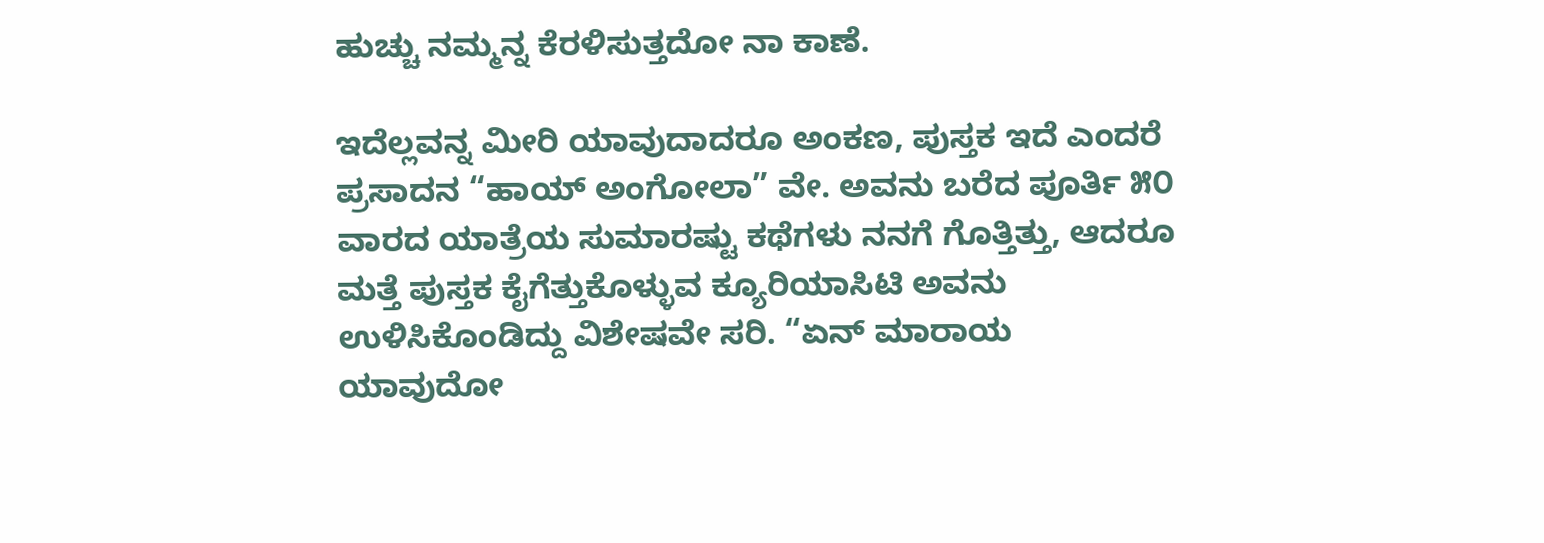ಹುಚ್ಚು ನಮ್ಮನ್ನ ಕೆರಳಿಸುತ್ತದೋ ನಾ ಕಾಣೆ.

ಇದೆಲ್ಲವನ್ನ ಮೀರಿ ಯಾವುದಾದರೂ ಅಂಕಣ, ಪುಸ್ತಕ ಇದೆ ಎಂದರೆ ಪ್ರಸಾದನ “ಹಾಯ್ ಅಂಗೋಲಾ” ವೇ. ಅವನು ಬರೆದ ಪೂರ್ತಿ ೫೦ ವಾರದ ಯಾತ್ರೆಯ ಸುಮಾರಷ್ಟು ಕಥೆಗಳು ನನಗೆ ಗೊತ್ತಿತ್ತು, ಆದರೂ ಮತ್ತೆ ಪುಸ್ತಕ ಕೈಗೆತ್ತುಕೊಳ್ಳುವ ಕ್ಯೂರಿಯಾಸಿಟಿ ಅವನು ಉಳಿಸಿಕೊಂಡಿದ್ದು ವಿಶೇಷವೇ ಸರಿ. “ಏನ್ ಮಾರಾಯ ಯಾವುದೋ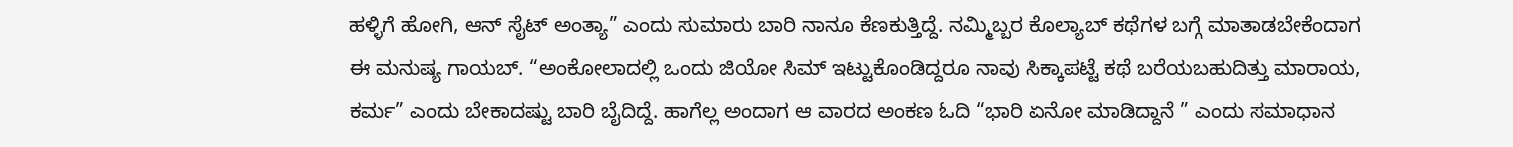ಹಳ್ಳಿಗೆ ಹೋಗಿ, ಆನ್ ಸೈಟ್ ಅಂತ್ಯಾ” ಎಂದು ಸುಮಾರು ಬಾರಿ ನಾನೂ ಕೆಣಕುತ್ತಿದ್ದೆ. ನಮ್ಮಿಬ್ಬರ ಕೊಲ್ಯಾಬ್ ಕಥೆಗಳ ಬಗ್ಗೆ ಮಾತಾಡಬೇಕೆಂದಾಗ ಈ ಮನುಷ್ಯ ಗಾಯಬ್. “ಅಂಕೋಲಾದಲ್ಲಿ ಒಂದು ಜಿಯೋ ಸಿಮ್ ಇಟ್ಟುಕೊಂಡಿದ್ದರೂ ನಾವು ಸಿಕ್ಕಾಪಟ್ಟೆ ಕಥೆ ಬರೆಯಬಹುದಿತ್ತು ಮಾರಾಯ, ಕರ್ಮ” ಎಂದು ಬೇಕಾದಷ್ಟು ಬಾರಿ ಬೈದಿದ್ದೆ. ಹಾಗೆಲ್ಲ ಅಂದಾಗ ಆ ವಾರದ ಅಂಕಣ ಓದಿ “ಭಾರಿ ಏನೋ ಮಾಡಿದ್ದಾನೆ ” ಎಂದು ಸಮಾಧಾನ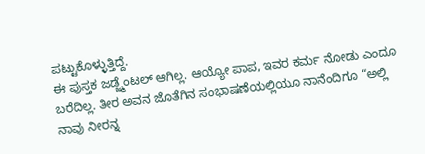ಪಟ್ಟುಕೊಳ್ಳುತ್ತಿದ್ದೆ.
ಈ ಪುಸ್ತಕ ಜಡ್ಜ್ಮೆಂಟಲ್ ಆಗಿಲ್ಲ. ಆಯ್ಯೋ ಪಾಪ, ಇವರ ಕರ್ಮ ನೋಡು ಎಂದೂ ಬರೆದಿಲ್ಲ. ತೀರ ಅವನ ಜೊತೆಗಿನ ಸಂಭಾಷಣೆಯಲ್ಲಿಯೂ ನಾನೆಂದಿಗೂ “ಅಲ್ಲಿ ನಾವು ನೀರನ್ನ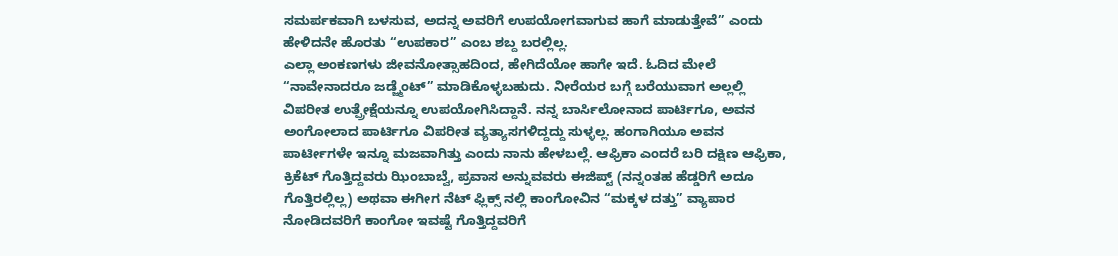ಸಮರ್ಪಕವಾಗಿ ಬಳಸುವ, ಅದನ್ನ ಅವರಿಗೆ ಉಪಯೋಗವಾಗುವ ಹಾಗೆ ಮಾಡುತ್ತೇವೆ” ಎಂದು ಹೇಳಿದನೇ ಹೊರತು “ಉಪಕಾರ” ಎಂಬ ಶಬ್ದ ಬರಲ್ಲಿಲ್ಲ.
ಎಲ್ಲಾ ಅಂಕಣಗಳು ಜೀವನೋತ್ಸಾಹದಿಂದ, ಹೇಗಿದೆಯೋ ಹಾಗೇ ಇದೆ. ಓದಿದ ಮೇಲೆ “ನಾವೇನಾದರೂ ಜಡ್ಜ್ಮೆಂಟ್” ಮಾಡಿಕೊಳ್ಳಬಹುದು. ನೀರೆಯರ ಬಗ್ಗೆ ಬರೆಯುವಾಗ ಅಲ್ಲಲ್ಲಿ ವಿಪರೀತ ಉತ್ಪ್ರೇಕ್ಷೆಯನ್ನೂ ಉಪಯೋಗಿಸಿದ್ದಾನೆ. ನನ್ನ ಬಾರ್ಸಿಲೋನಾದ ಪಾರ್ಟಿಗೂ, ಅವನ ಅಂಗೋಲಾದ ಪಾರ್ಟಿಗೂ ವಿಪರೀತ ವ್ಯತ್ಯಾಸಗಳಿದ್ದದ್ದು ಸುಳ್ಳಲ್ಲ. ಹಂಗಾಗಿಯೂ ಅವನ ಪಾರ್ಟೀಗಳೇ ಇನ್ನೂ ಮಜವಾಗಿತ್ತು ಎಂದು ನಾನು ಹೇಳಬಲ್ಲೆ. ಆಫ್ರಿಕಾ ಎಂದರೆ ಬರಿ ದಕ್ಷಿಣ ಆಫ್ರಿಕಾ, ಕ್ರಿಕೆಟ್ ಗೊತ್ತಿದ್ದವರು ಝಿಂಬಾಬ್ವೆ, ಪ್ರವಾಸ ಅನ್ನುವವರು ಈಜಿಪ್ಟ್ (ನನ್ನಂತಹ ಹೆಡ್ಡರಿಗೆ ಅದೂ ಗೊತ್ತಿರಲ್ಲಿಲ್ಲ) ಅಥವಾ ಈಗೀಗ ನೆಟ್ ಫ್ಲಿಕ್ಸ್ ನಲ್ಲಿ ಕಾಂಗೋವಿನ “ಮಕ್ಕಳ ದತ್ತು” ವ್ಯಾಪಾರ ನೋಡಿದವರಿಗೆ ಕಾಂಗೋ ಇವಷ್ಟೆ ಗೊತ್ತಿದ್ದವರಿಗೆ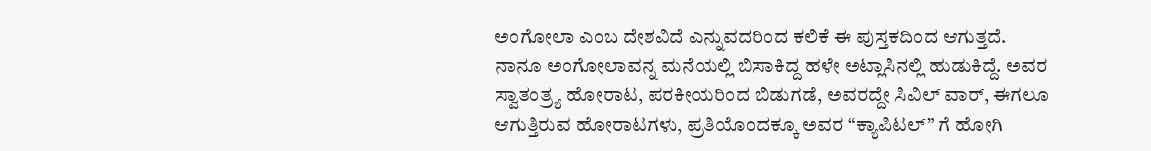ಅಂಗೋಲಾ ಎಂಬ ದೇಶವಿದೆ ಎನ್ನುವದರಿಂದ ಕಲಿಕೆ ಈ ಪುಸ್ತಕದಿಂದ ಆಗುತ್ತದೆ.
ನಾನೂ ಅಂಗೋಲಾವನ್ನ ಮನೆಯಲ್ಲಿ ಬಿಸಾಕಿದ್ದ ಹಳೇ ಅಟ್ಲಾಸಿನಲ್ಲಿ ಹುಡುಕಿದ್ದೆ. ಅವರ ಸ್ವಾತಂತ್ರ್ಯ ಹೋರಾಟ, ಪರಕೀಯರಿಂದ ಬಿಡುಗಡೆ, ಅವರದ್ದೇ ಸಿವಿಲ್ ವಾರ್, ಈಗಲೂ ಆಗುತ್ತಿರುವ ಹೋರಾಟಗಳು, ಪ್ರತಿಯೊಂದಕ್ಕೂ ಅವರ “ಕ್ಯಾಪಿಟಲ್” ಗೆ ಹೋಗಿ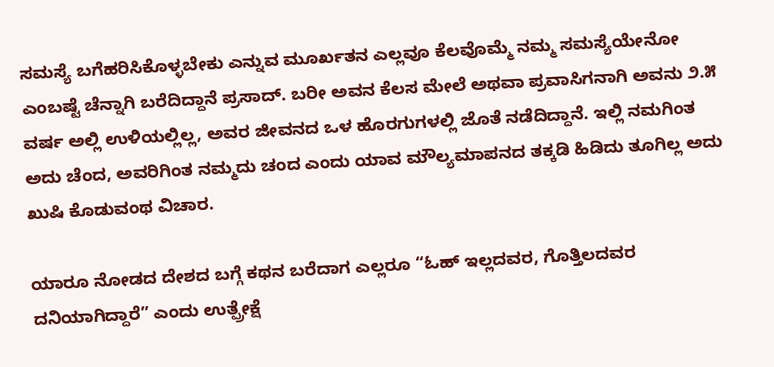ಸಮಸ್ಯೆ ಬಗೆಹರಿಸಿಕೊಳ್ಳಬೇಕು ಎನ್ನುವ ಮೂರ್ಖತನ ಎಲ್ಲವೂ ಕೆಲವೊಮ್ಮೆ ನಮ್ಮ ಸಮಸ್ಯೆಯೇನೋ ಎಂಬಷ್ಟೆ ಚೆನ್ನಾಗಿ ಬರೆದಿದ್ದಾನೆ ಪ್ರಸಾದ್. ಬರೀ ಅವನ ಕೆಲಸ ಮೇಲೆ ಅಥವಾ ಪ್ರವಾಸಿಗನಾಗಿ ಅವನು ೨.೫ ವರ್ಷ ಅಲ್ಲಿ ಉಳಿಯಲ್ಲಿಲ್ಲ, ಅವರ ಜೀವನದ ಒಳ ಹೊರಗುಗಳಲ್ಲಿ ಜೊತೆ ನಡೆದಿದ್ದಾನೆ. ಇಲ್ಲಿ ನಮಗಿಂತ ಅದು ಚೆಂದ, ಅವರಿಗಿಂತ ನಮ್ಮದು ಚಂದ ಎಂದು ಯಾವ ಮೌಲ್ಯಮಾಪನದ ತಕ್ಕಡಿ ಹಿಡಿದು ತೂಗಿಲ್ಲ ಅದು ಖುಷಿ ಕೊಡುವಂಥ ವಿಚಾರ.

ಯಾರೂ ನೋಡದ ದೇಶದ ಬಗ್ಗೆ ಕಥನ ಬರೆದಾಗ ಎಲ್ಲರೂ “ಓಹ್ ಇಲ್ಲದವರ, ಗೊತ್ತಿಲದವರ ದನಿಯಾಗಿದ್ದಾರೆ” ಎಂದು ಉತ್ಪ್ರೇಕ್ಷೆ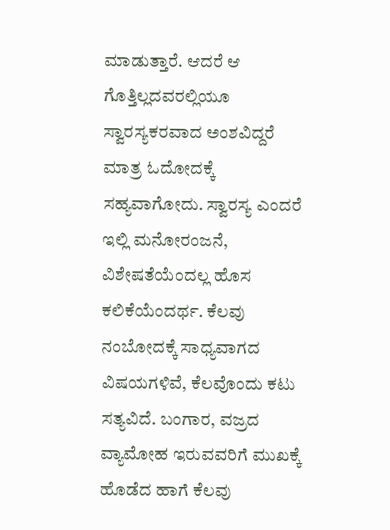ಮಾಡುತ್ತಾರೆ. ಆದರೆ ಆ ಗೊತ್ತಿಲ್ಲದವರಲ್ಲಿಯೂ ಸ್ವಾರಸ್ಯಕರವಾದ ಅಂಶವಿದ್ದರೆ ಮಾತ್ರ ಓದೋದಕ್ಕೆ ಸಹ್ಯವಾಗೋದು. ಸ್ವಾರಸ್ಯ ಎಂದರೆ ಇಲ್ಲಿ ಮನೋರಂಜನೆ, ವಿಶೇಷತೆಯೆಂದಲ್ಲ ಹೊಸ ಕಲಿಕೆಯೆಂದರ್ಥ. ಕೆಲವು ನಂಬೋದಕ್ಕೆ ಸಾಧ್ಯವಾಗದ ವಿಷಯಗಳಿವೆ, ಕೆಲವೊಂದು ಕಟು ಸತ್ಯವಿದೆ. ಬಂಗಾರ, ವಜ್ರದ ವ್ಯಾಮೋಹ ಇರುವವರಿಗೆ ಮುಖಕ್ಕೆ ಹೊಡೆದ ಹಾಗೆ ಕೆಲವು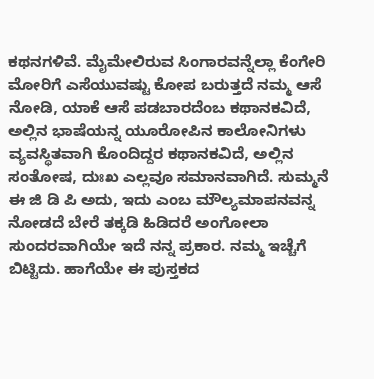ಕಥನಗಳಿವೆ. ಮೈಮೇಲಿರುವ ಸಿಂಗಾರವನ್ನೆಲ್ಲಾ ಕೆಂಗೇರಿ ಮೋರಿಗೆ ಎಸೆಯುವಷ್ಟು ಕೋಪ ಬರುತ್ತದೆ ನಮ್ಮ ಆಸೆ ನೋಡಿ, ಯಾಕೆ ಆಸೆ ಪಡಬಾರದೆಂಬ ಕಥಾನಕವಿದೆ, ಅಲ್ಲಿನ ಭಾಷೆಯನ್ನ ಯೂರೋಪಿನ ಕಾಲೋನಿಗಳು ವ್ಯವಸ್ಥಿತವಾಗಿ ಕೊಂದಿದ್ದರ ಕಥಾನಕವಿದೆ, ಅಲ್ಲಿನ ಸಂತೋಷ, ದುಃಖ ಎಲ್ಲವೂ ಸಮಾನವಾಗಿದೆ. ಸುಮ್ಮನೆ ಈ ಜಿ ಡಿ ಪಿ ಅದು, ಇದು ಎಂಬ ಮೌಲ್ಯಮಾಪನವನ್ನ ನೋಡದೆ ಬೇರೆ ತಕ್ಕಡಿ ಹಿಡಿದರೆ ಅಂಗೋಲಾ ಸುಂದರವಾಗಿಯೇ ಇದೆ ನನ್ನ ಪ್ರಕಾರ. ನಮ್ಮ ಇಚ್ಚೆಗೆ ಬಿಟ್ಟಿದು. ಹಾಗೆಯೇ ಈ ಪುಸ್ತಕದ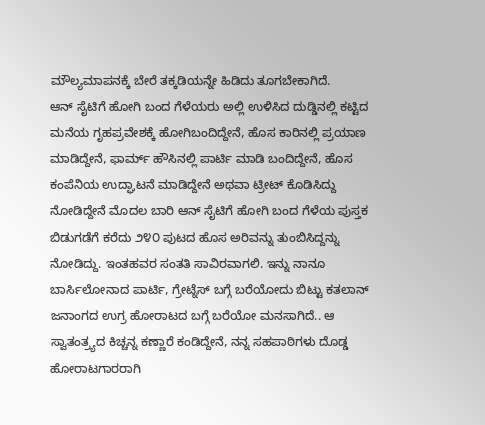ಮೌಲ್ಯಮಾಪನಕ್ಕೆ ಬೇರೆ ತಕ್ಕಡಿಯನ್ನೇ ಹಿಡಿದು ತೂಗಬೇಕಾಗಿದೆ.
ಆನ್ ಸೈಟಿಗೆ ಹೋಗಿ ಬಂದ ಗೆಳೆಯರು ಅಲ್ಲಿ ಉಳಿಸಿದ ದುಡ್ಡಿನಲ್ಲಿ ಕಟ್ಟಿದ ಮನೆಯ ಗೃಹಪ್ರವೇಶಕ್ಕೆ ಹೋಗಿಬಂದಿದ್ದೇನೆ, ಹೊಸ ಕಾರಿನಲ್ಲಿ ಪ್ರಯಾಣ ಮಾಡಿದ್ದೇನೆ, ಫಾರ್ಮ್ ಹೌಸಿನಲ್ಲಿ ಪಾರ್ಟಿ ಮಾಡಿ ಬಂದಿದ್ದೇನೆ, ಹೊಸ ಕಂಪೆನಿಯ ಉದ್ಘಾಟನೆ ಮಾಡಿದ್ದೇನೆ ಅಥವಾ ಟ್ರೀಟ್ ಕೊಡಿಸಿದ್ದು ನೋಡಿದ್ದೇನೆ ಮೊದಲ ಬಾರಿ ಆನ್ ಸೈಟಿಗೆ ಹೋಗಿ ಬಂದ ಗೆಳೆಯ ಪುಸ್ತಕ ಬಿಡುಗಡೆಗೆ ಕರೆದು ೨೪೦ ಪುಟದ ಹೊಸ ಅರಿವನ್ನು ತುಂಬಿಸಿದ್ದನ್ನು ನೋಡಿದ್ದು. ಇಂತಹವರ ಸಂತತಿ ಸಾವಿರವಾಗಲಿ. ಇನ್ನು ನಾನೂ ಬಾರ್ಸಿಲೋನಾದ ಪಾರ್ಟಿ, ಗ್ರೇಟ್ನೆಸ್ ಬಗ್ಗೆ ಬರೆಯೋದು ಬಿಟ್ಟು ಕತಲಾನ್ ಜನಾಂಗದ ಉಗ್ರ ಹೋರಾಟದ ಬಗ್ಗೆ ಬರೆಯೋ ಮನಸಾಗಿದೆ.. ಆ ಸ್ವಾತಂತ್ರ್ಯದ ಕಿಚ್ಚನ್ನ ಕಣ್ಣಾರೆ ಕಂಡಿದ್ದೇನೆ, ನನ್ನ ಸಹಪಾಠಿಗಳು ದೊಡ್ಡ ಹೋರಾಟಗಾರರಾಗಿ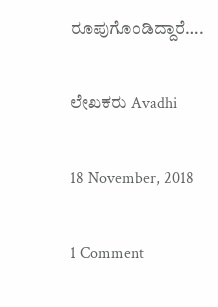ರೂಪುಗೊಂಡಿದ್ದಾರೆ….

ಲೇಖಕರು Avadhi

18 November, 2018

1 Comment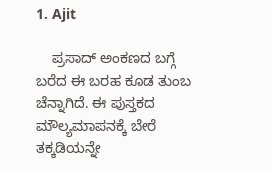1. Ajit

    ಪ್ರಸಾದ್ ಅಂಕಣದ ಬಗ್ಗೆ ಬರೆದ ಈ ಬರಹ ಕೂಡ ತುಂಬ ಚೆನ್ನಾಗಿದೆ. ಈ ಪುಸ್ತಕದ ಮೌಲ್ಯಮಾಪನಕ್ಕೆ ಬೇರೆ ತಕ್ಕಡಿಯನ್ನೇ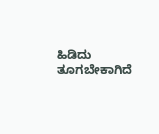ಹಿಡಿದು ತೂಗಬೇಕಾಗಿದೆ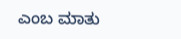ಎಂಬ ಮಾತು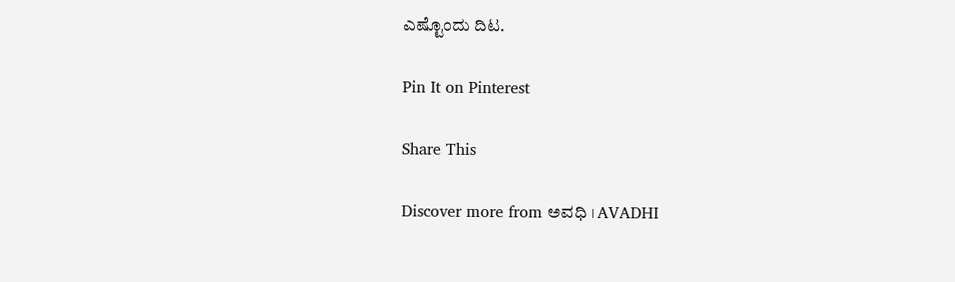ಎಷ್ಟೊಂದು ದಿಟ.

Pin It on Pinterest

Share This

Discover more from ಅವಧಿ । AVADHI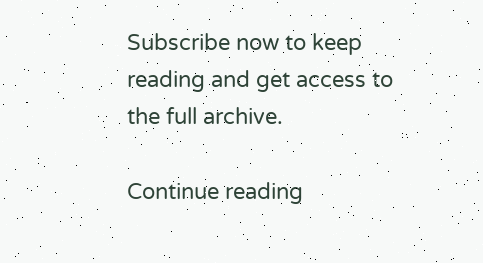Subscribe now to keep reading and get access to the full archive.

Continue reading